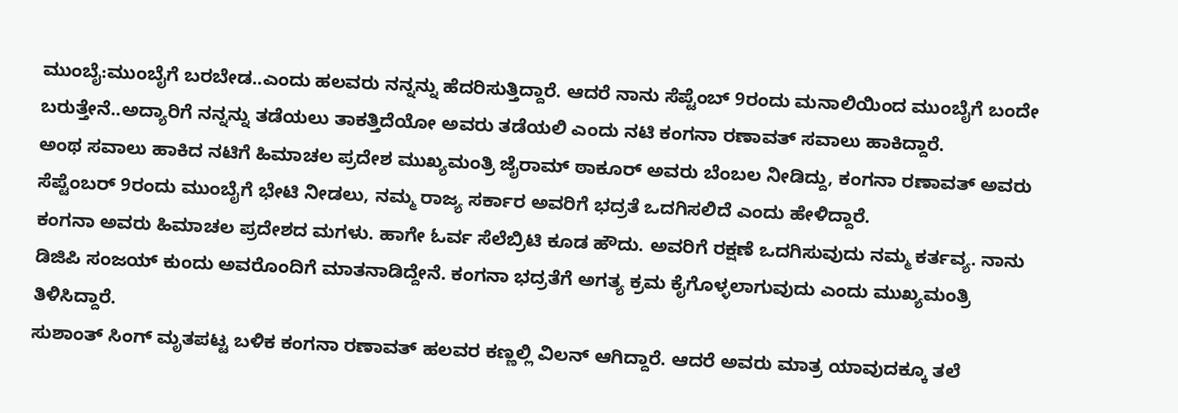ಮುಂಬೈ:ಮುಂಬೈಗೆ ಬರಬೇಡ..ಎಂದು ಹಲವರು ನನ್ನನ್ನು ಹೆದರಿಸುತ್ತಿದ್ದಾರೆ. ಆದರೆ ನಾನು ಸೆಪ್ಟೆಂಬ್ 9ರಂದು ಮನಾಲಿಯಿಂದ ಮುಂಬೈಗೆ ಬಂದೇ ಬರುತ್ತೇನೆ..ಅದ್ಯಾರಿಗೆ ನನ್ನನ್ನು ತಡೆಯಲು ತಾಕತ್ತಿದೆಯೋ ಅವರು ತಡೆಯಲಿ ಎಂದು ನಟಿ ಕಂಗನಾ ರಣಾವತ್ ಸವಾಲು ಹಾಕಿದ್ದಾರೆ.
ಅಂಥ ಸವಾಲು ಹಾಕಿದ ನಟಿಗೆ ಹಿಮಾಚಲ ಪ್ರದೇಶ ಮುಖ್ಯಮಂತ್ರಿ ಜೈರಾಮ್ ಠಾಕೂರ್ ಅವರು ಬೆಂಬಲ ನೀಡಿದ್ದು, ಕಂಗನಾ ರಣಾವತ್ ಅವರು ಸೆಪ್ಟೆಂಬರ್ 9ರಂದು ಮುಂಬೈಗೆ ಭೇಟಿ ನೀಡಲು, ನಮ್ಮ ರಾಜ್ಯ ಸರ್ಕಾರ ಅವರಿಗೆ ಭದ್ರತೆ ಒದಗಿಸಲಿದೆ ಎಂದು ಹೇಳಿದ್ದಾರೆ.
ಕಂಗನಾ ಅವರು ಹಿಮಾಚಲ ಪ್ರದೇಶದ ಮಗಳು. ಹಾಗೇ ಓರ್ವ ಸೆಲೆಬ್ರಿಟಿ ಕೂಡ ಹೌದು. ಅವರಿಗೆ ರಕ್ಷಣೆ ಒದಗಿಸುವುದು ನಮ್ಮ ಕರ್ತವ್ಯ. ನಾನು ಡಿಜಿಪಿ ಸಂಜಯ್ ಕುಂದು ಅವರೊಂದಿಗೆ ಮಾತನಾಡಿದ್ದೇನೆ. ಕಂಗನಾ ಭದ್ರತೆಗೆ ಅಗತ್ಯ ಕ್ರಮ ಕೈಗೊಳ್ಳಲಾಗುವುದು ಎಂದು ಮುಖ್ಯಮಂತ್ರಿ ತಿಳಿಸಿದ್ದಾರೆ.
ಸುಶಾಂತ್ ಸಿಂಗ್ ಮೃತಪಟ್ಟ ಬಳಿಕ ಕಂಗನಾ ರಣಾವತ್ ಹಲವರ ಕಣ್ಣಲ್ಲಿ ವಿಲನ್ ಆಗಿದ್ದಾರೆ. ಆದರೆ ಅವರು ಮಾತ್ರ ಯಾವುದಕ್ಕೂ ತಲೆ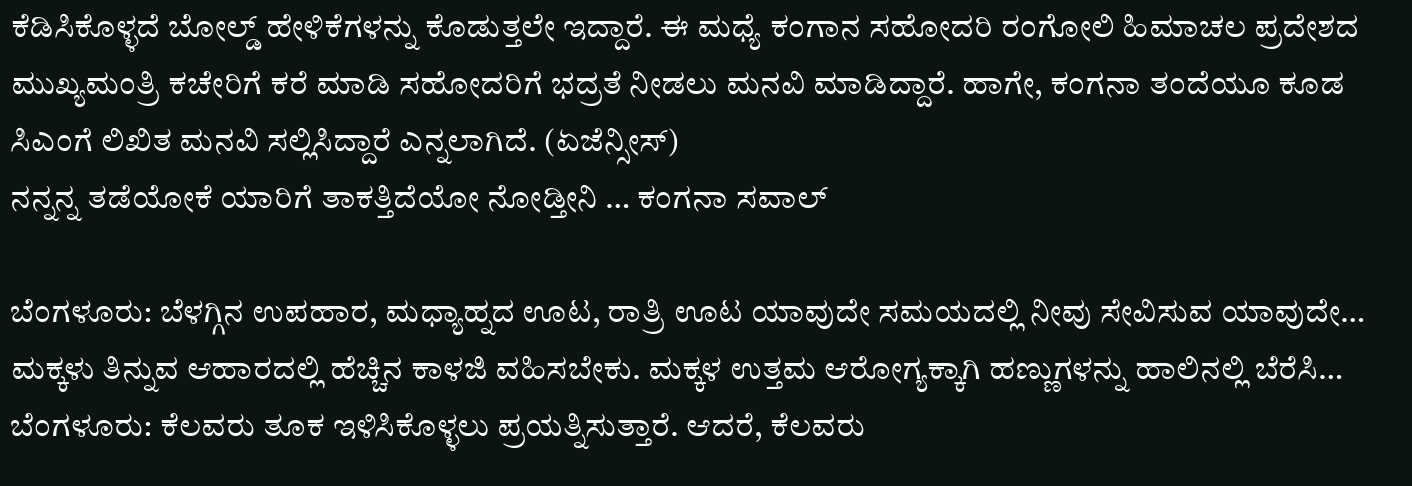ಕೆಡಿಸಿಕೊಳ್ಳದೆ ಬೋಲ್ಡ್ ಹೇಳಿಕೆಗಳನ್ನು ಕೊಡುತ್ತಲೇ ಇದ್ದಾರೆ. ಈ ಮಧ್ಯೆ ಕಂಗಾನ ಸಹೋದರಿ ರಂಗೋಲಿ ಹಿಮಾಚಲ ಪ್ರದೇಶದ ಮುಖ್ಯಮಂತ್ರಿ ಕಚೇರಿಗೆ ಕರೆ ಮಾಡಿ ಸಹೋದರಿಗೆ ಭದ್ರತೆ ನೀಡಲು ಮನವಿ ಮಾಡಿದ್ದಾರೆ. ಹಾಗೇ, ಕಂಗನಾ ತಂದೆಯೂ ಕೂಡ ಸಿಎಂಗೆ ಲಿಖಿತ ಮನವಿ ಸಲ್ಲಿಸಿದ್ದಾರೆ ಎನ್ನಲಾಗಿದೆ. (ಏಜೆನ್ಸೀಸ್)
ನನ್ನನ್ನ ತಡೆಯೋಕೆ ಯಾರಿಗೆ ತಾಕತ್ತಿದೆಯೋ ನೋಡ್ತೀನಿ … ಕಂಗನಾ ಸವಾಲ್

ಬೆಂಗಳೂರು: ಬೆಳಗ್ಗಿನ ಉಪಹಾರ, ಮಧ್ಯಾಹ್ನದ ಊಟ, ರಾತ್ರಿ ಊಟ ಯಾವುದೇ ಸಮಯದಲ್ಲಿ ನೀವು ಸೇವಿಸುವ ಯಾವುದೇ…
ಮಕ್ಕಳು ತಿನ್ನುವ ಆಹಾರದಲ್ಲಿ ಹೆಚ್ಚಿನ ಕಾಳಜಿ ವಹಿಸಬೇಕು. ಮಕ್ಕಳ ಉತ್ತಮ ಆರೋಗ್ಯಕ್ಕಾಗಿ ಹಣ್ಣುಗಳನ್ನು ಹಾಲಿನಲ್ಲಿ ಬೆರೆಸಿ…
ಬೆಂಗಳೂರು: ಕೆಲವರು ತೂಕ ಇಳಿಸಿಕೊಳ್ಳಲು ಪ್ರಯತ್ನಿಸುತ್ತಾರೆ. ಆದರೆ, ಕೆಲವರು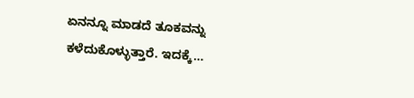ಏನನ್ನೂ ಮಾಡದೆ ತೂಕವನ್ನು ಕಳೆದುಕೊಳ್ಳುತ್ತಾರೆ. ಇದಕ್ಕೆ…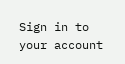Sign in to your account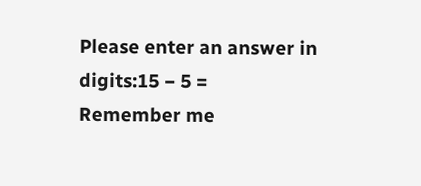Please enter an answer in digits:15 − 5 =
Remember me